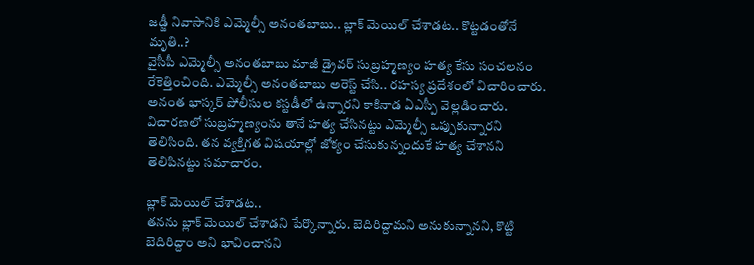జడ్జీ నివాసానికి ఎమ్మెల్సీ అనంతబాబు.. బ్లాక్ మెయిల్ చేశాడట.. కొట్టడంతోనే మృతి..?
వైసీపీ ఎమ్మెల్సీ అనంతబాబు మాజీ డ్రైవర్ సుబ్రహ్మణ్యం హత్య కేసు సంచలనం రేకెత్తించింది. ఎమ్మెల్సీ అనంతబాబు అరెస్ట్ చేసి.. రహస్య ప్రదేశంలో విచారించారు. అనంత భాస్కర్ పోలీసుల కస్టడీలో ఉన్నారని కాకినాడ ఏఎస్పీ వెల్లడించారు. విచారణలో సుబ్రహ్మణ్యంను తానే హత్య చేసినట్టు ఎమ్మెల్సీ ఒప్పుకున్నారని తెలిసింది. తన వ్యక్తిగత విషయాల్లో జోక్యం చేసుకున్నందుకే హత్య చేశానని తెలిపినట్టు సమాచారం.

బ్లాక్ మెయిల్ చేశాడట..
తనను బ్లాక్ మెయిల్ చేశాడని పేర్కొన్నారు. బెదిరిద్దామని అనుకున్నానని, కొట్టి బెదిరిద్దాం అని భావించానని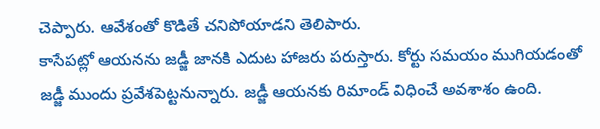చెప్పారు. ఆవేశంతో కొడితే చనిపోయాడని తెలిపారు.
కాసేపట్లో ఆయనను జడ్జీ జానకి ఎదుట హాజరు పరుస్తారు. కోర్టు సమయం ముగియడంతో జడ్జీ ముందు ప్రవేశపెట్టనున్నారు. జడ్జీ ఆయనకు రిమాండ్ విధించే అవశాశం ఉంది.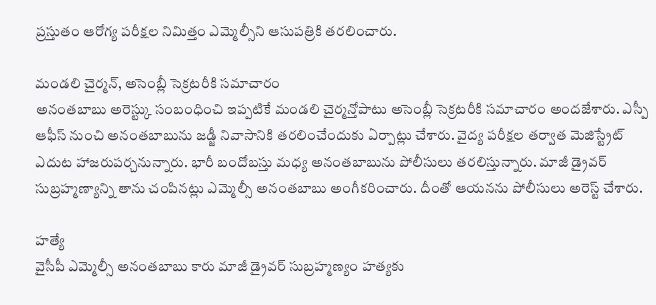ప్రస్తుతం ఆరోగ్య పరీక్షల నిమిత్తం ఎమ్మెల్సీని ఆసుపత్రికి తరలించారు.

మండలి చైర్మన్, అసెంబ్లీ సెక్రటరీకి సమాచారం
అనంతబాబు అరెస్ట్కు సంబంధించి ఇప్పటికే మండలి చైర్మన్తోపాటు అసెంబ్లీ సెక్రటరీకి సమాచారం అందజేశారు. ఎస్పీ ఆఫీస్ నుంచి అనంతబాబును జడ్జీ నివాసానికి తరలించేందుకు ఏర్పాట్లు చేశారు. వైద్య పరీక్షల తర్వాత మెజిస్ట్రేట్ ఎదుట హాజరుపర్చనున్నారు. భారీ బందోబస్తు మధ్య అనంతబాబును పోలీసులు తరలిస్తున్నారు. మాజీ డ్రైవర్ సుబ్రహ్మణ్యాన్ని తాను చంపినట్లు ఎమ్మెల్సీ అనంతబాబు అంగీకరించారు. దీంతో ఆయనను పోలీసులు అరెస్ట్ చేశారు.

హత్యే
వైసీపీ ఎమ్మెల్సీ అనంతబాబు కారు మాజీ డ్రైవర్ సుబ్రహ్మణ్యం హత్యకు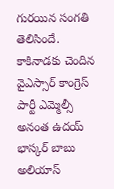గురయిన సంగతి తెలిసిందే. కాకినాడకు చెందిన వైఎస్సార్ కాంగ్రెస్ పార్టీ ఎమ్మెల్సీ అనంత ఉదయ్ భాస్కర్ బాబు అలియాస్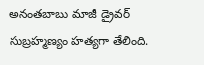అనంతబాబు మాజీ డ్రైవర్ సుబ్రహ్మణ్యం హత్యగా తేలింది.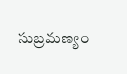సుబ్రమణ్యం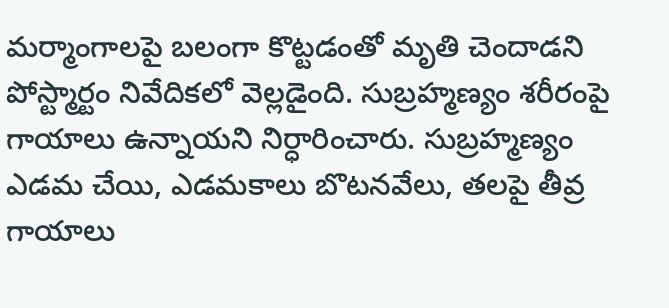మర్మాంగాలపై బలంగా కొట్టడంతో మృతి చెందాడని పోస్ట్మార్టం నివేదికలో వెల్లడైంది. సుబ్రహ్మణ్యం శరీరంపై గాయాలు ఉన్నాయని నిర్ధారించారు. సుబ్రహ్మణ్యం ఎడమ చేయి, ఎడమకాలు బొటనవేలు, తలపై తీవ్ర గాయాలు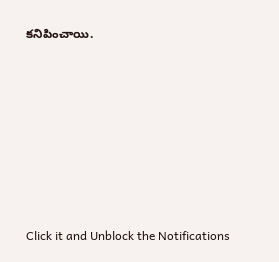కనిపించాయి.












Click it and Unblock the Notifications